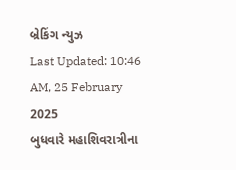બ્રેકિંગ ન્યુઝ
Last Updated: 10:46 AM, 25 February 2025
બુધવારે મહાશિવરાત્રીના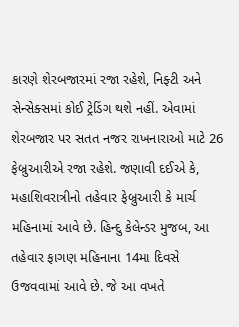કારણે શેરબજારમાં રજા રહેશે, નિફ્ટી અને સેન્સેક્સમાં કોઈ ટ્રેડિંગ થશે નહીં. એવામાં શેરબજાર પર સતત નજર રાખનારાઓ માટે 26 ફેબ્રુઆરીએ રજા રહેશે. જણાવી દઈએ કે, મહાશિવરાત્રીનો તહેવાર ફેબ્રુઆરી કે માર્ચ મહિનામાં આવે છે. હિન્દુ કેલેન્ડર મુજબ, આ તહેવાર ફાગણ મહિનાના 14મા દિવસે ઉજવવામાં આવે છે. જે આ વખતે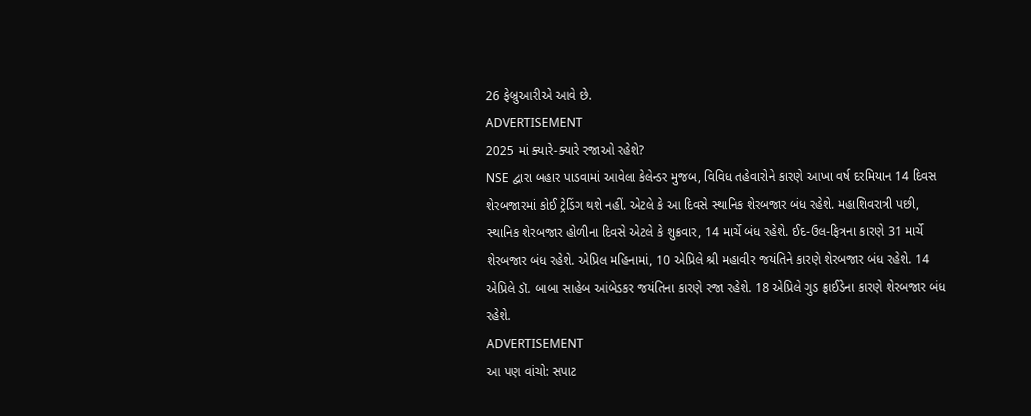26 ફેબ્રુઆરીએ આવે છે.
ADVERTISEMENT
2025 માં ક્યારે-ક્યારે રજાઓ રહેશે?
NSE દ્વારા બહાર પાડવામાં આવેલા કેલેન્ડર મુજબ, વિવિધ તહેવારોને કારણે આખા વર્ષ દરમિયાન 14 દિવસ શેરબજારમાં કોઈ ટ્રેડિંગ થશે નહીં. એટલે કે આ દિવસે સ્થાનિક શેરબજાર બંધ રહેશે. મહાશિવરાત્રી પછી, સ્થાનિક શેરબજાર હોળીના દિવસે એટલે કે શુક્રવાર, 14 માર્ચે બંધ રહેશે. ઈદ-ઉલ-ફિત્રના કારણે 31 માર્ચે શેરબજાર બંધ રહેશે. એપ્રિલ મહિનામાં, 10 એપ્રિલે શ્રી મહાવીર જયંતિને કારણે શેરબજાર બંધ રહેશે. 14 એપ્રિલે ડૉ. બાબા સાહેબ આંબેડકર જયંતિના કારણે રજા રહેશે. 18 એપ્રિલે ગુડ ફ્રાઈડેના કારણે શેરબજાર બંધ રહેશે.
ADVERTISEMENT
આ પણ વાંચો: સપાટ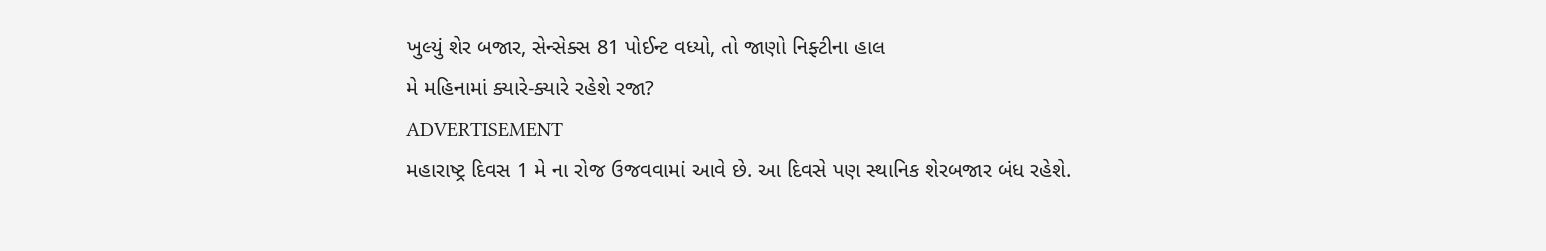ખુલ્યું શેર બજાર, સેન્સેક્સ 81 પોઈન્ટ વધ્યો, તો જાણો નિફ્ટીના હાલ
મે મહિનામાં ક્યારે-ક્યારે રહેશે રજા?
ADVERTISEMENT
મહારાષ્ટ્ર દિવસ 1 મે ના રોજ ઉજવવામાં આવે છે. આ દિવસે પણ સ્થાનિક શેરબજાર બંધ રહેશે.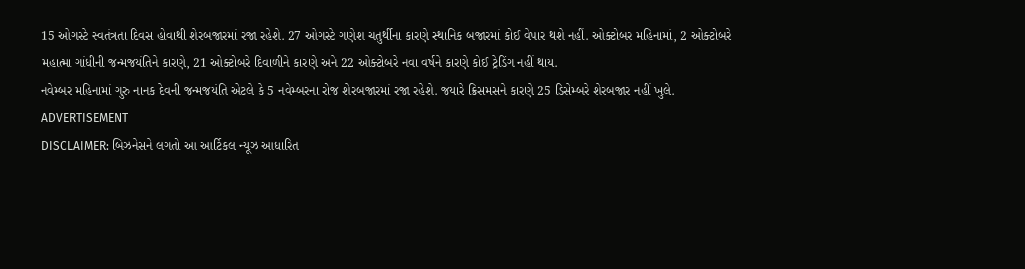15 ઓગસ્ટે સ્વતંત્રતા દિવસ હોવાથી શેરબજારમાં રજા રહેશે. 27 ઓગસ્ટે ગણેશ ચતુર્થીના કારણે સ્થાનિક બજારમાં કોઈ વેપાર થશે નહીં. ઓક્ટોબર મહિનામાં, 2 ઓક્ટોબરે મહાત્મા ગાંધીની જન્મજયંતિને કારણે, 21 ઓક્ટોબરે દિવાળીને કારણે અને 22 ઓક્ટોબરે નવા વર્ષને કારણે કોઈ ટ્રેડિંગ નહીં થાય.
નવેમ્બર મહિનામાં ગુરુ નાનક દેવની જન્મજયંતિ એટલે કે 5 નવેમ્બરના રોજ શેરબજારમાં રજા રહેશે. જયારે ક્રિસમસને કારણે 25 ડિસેમ્બરે શેરબજાર નહીં ખુલે.
ADVERTISEMENT
DISCLAIMER: બિઝનેસને લગતો આ આર્ટિકલ ન્યૂઝ આધારિત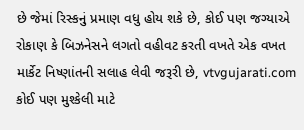છે જેમાં રિસ્કનું પ્રમાણ વધુ હોય શકે છે, કોઈ પણ જગ્યાએ રોકાણ કે બિઝનેસને લગતો વહીવટ કરતી વખતે એક વખત માર્કેટ નિષ્ણાંતની સલાહ લેવી જરૂરી છે, vtvgujarati.com કોઈ પણ મુશ્કેલી માટે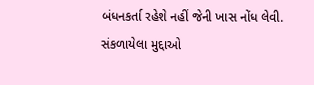બંધનકર્તા રહેશે નહીં જેની ખાસ નોંધ લેવી.
સંકળાયેલા મુદ્દાઓ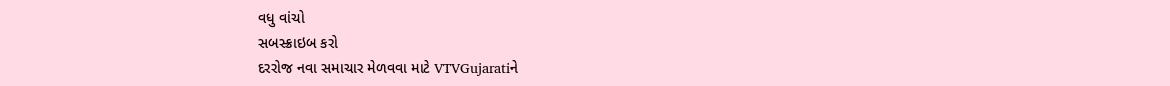વધુ વાંચો
સબસ્ક્રાઇબ કરો
દરરોજ નવા સમાચાર મેળવવા માટે VTVGujaratiને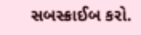સબસ્ક્રાઈબ કરો.